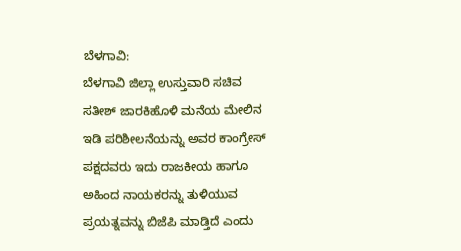ಬೆಳಗಾವಿ:
ಬೆಳಗಾವಿ ಜಿಲ್ಲಾ ಉಸ್ತುವಾರಿ ಸಚಿವ ಸತೀಶ್ ಜಾರಕಿಹೊಳಿ ಮನೆಯ ಮೇಲಿನ ಇಡಿ ಪರಿಶೀಲನೆಯನ್ನು ಅವರ ಕಾಂಗ್ರೇಸ್ ಪಕ್ಷದವರು ಇದು ರಾಜಕೀಯ ಹಾಗೂ ಅಹಿಂದ ನಾಯಕರನ್ನು ತುಳಿಯುವ ಪ್ರಯತ್ನವನ್ನು ಬಿಜೆಪಿ ಮಾಡ್ತಿದೆ ಎಂದು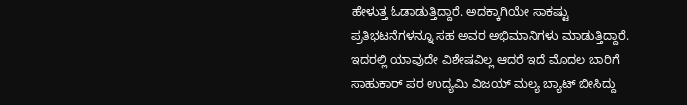ಹೇಳುತ್ತ ಓಡಾಡುತ್ತಿದ್ದಾರೆ. ಅದಕ್ಕಾಗಿಯೇ ಸಾಕಷ್ಟು ಪ್ರತಿಭಟನೆಗಳನ್ನೂ ಸಹ ಅವರ ಅಭಿಮಾನಿಗಳು ಮಾಡುತ್ತಿದ್ದಾರೆ. ಇದರಲ್ಲಿ ಯಾವುದೇ ವಿಶೇಷವಿಲ್ಲ ಆದರೆ ಇದೆ ಮೊದಲ ಬಾರಿಗೆ ಸಾಹುಕಾರ್ ಪರ ಉದ್ಯಮಿ ವಿಜಯ್ ಮಲ್ಯ ಬ್ಯಾಟ್ ಬೀಸಿದ್ದು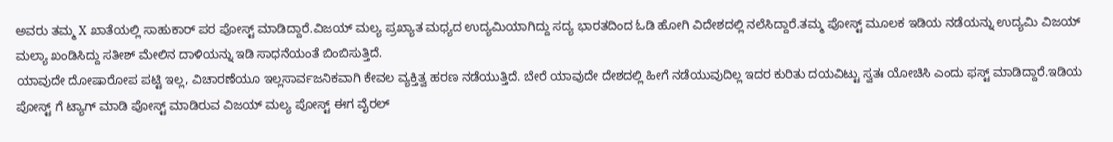ಅವರು ತಮ್ಮ X ಖಾತೆಯಲ್ಲಿ ಸಾಹುಕಾರ್ ಪರ ಪೋಸ್ಟ್ ಮಾಡಿದ್ದಾರೆ.ವಿಜಯ್ ಮಲ್ಯ ಪ್ರಖ್ಯಾತ ಮಧ್ಯದ ಉದ್ಯಮಿಯಾಗಿದ್ದು ಸದ್ಯ ಭಾರತದಿಂದ ಓಡಿ ಹೋಗಿ ವಿದೇಶದಲ್ಲಿ ನಲೆಸಿದ್ದಾರೆ.ತಮ್ಮ ಪೋಸ್ಟ್ ಮೂಲಕ ಇಡಿಯ ನಡೆಯನ್ನು ಉದ್ಯಮಿ ವಿಜಯ್ ಮಲ್ಯಾ ಖಂಡಿಸಿದ್ದು ಸತೀಶ್ ಮೇಲಿನ ದಾಳಿಯನ್ನು ಇಡಿ ಸಾಧನೆಯಂತೆ ಬಿಂಬಿಸುತ್ತಿದೆ.
ಯಾವುದೇ ದೋಷಾರೋಪ ಪಟ್ಟಿ ಇಲ್ಲ, ವಿಚಾರಣೆಯೂ ಇಲ್ಲಸಾರ್ವಜನಿಕವಾಗಿ ಕೇವಲ ವ್ಯಕ್ತಿತ್ವ ಹರಣ ನಡೆಯುತ್ತಿದೆ. ಬೇರೆ ಯಾವುದೇ ದೇಶದಲ್ಲಿ ಹೀಗೆ ನಡೆಯುವುದಿಲ್ಲ ಇದರ ಕುರಿತು ದಯವಿಟ್ಟು ಸ್ವತಃ ಯೋಚಿಸಿ ಎಂದು ಫಸ್ಟ್ ಮಾಡಿದ್ದಾರೆ.ಇಡಿಯ ಪೋಸ್ಟ್ ಗೆ ಟ್ಯಾಗ್ ಮಾಡಿ ಪೋಸ್ಟ್ ಮಾಡಿರುವ ವಿಜಯ್ ಮಲ್ಯ ಪೋಸ್ಟ್ ಈಗ ವೈರಲ್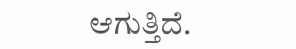ಆಗುತ್ತಿದೆ.